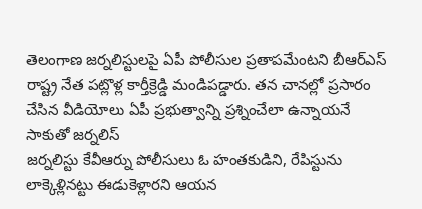తెలంగాణ జర్నలిస్టులపై ఏపీ పోలీసుల ప్రతాపమేంటని బీఆర్ఎస్ రాష్ట్ర నేత పట్లొళ్ల కార్తీక్రెడ్డి మండిపడ్డారు. తన చానల్లో ప్రసారం చేసిన వీడియోలు ఏపీ ప్రభుత్వాన్ని ప్రశ్నించేలా ఉన్నాయనే సాకుతో జర్నలిస్
జర్నలిస్టు కేవీఆర్ను పోలీసులు ఓ హంతకుడిని, రేపిస్టును లాక్కెళ్లినట్టు ఈడుకెళ్లారని ఆయన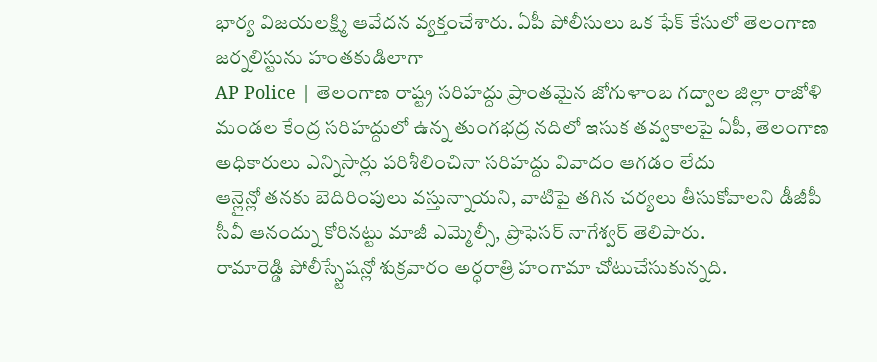భార్య విజయలక్ష్మి ఆవేదన వ్యక్తంచేశారు. ఏపీ పోలీసులు ఒక ఫేక్ కేసులో తెలంగాణ జర్నలిస్టును హంతకుడిలాగా
AP Police | తెలంగాణ రాష్ట్ర సరిహద్దు ప్రాంతమైన జోగుళాంబ గద్వాల జిల్లా రాజోళి మండల కేంద్ర సరిహద్దులో ఉన్న తుంగభద్ర నదిలో ఇసుక తవ్వకాలపై ఏపీ, తెలంగాణ అధికారులు ఎన్నిసార్లు పరిశీలించినా సరిహద్దు వివాదం ఆగడం లేదు
ఆన్లైన్లో తనకు బెదిరింపులు వస్తున్నాయని, వాటిపై తగిన చర్యలు తీసుకోవాలని డీజీపీ సీవీ ఆనంద్ను కోరినట్టు మాజీ ఎమ్మెల్సీ, ప్రొఫెసర్ నాగేశ్వర్ తెలిపారు.
రామారెడ్డి పోలీస్స్టేషన్లో శుక్రవారం అర్ధరాత్రి హంగామా చోటుచేసుకున్నది.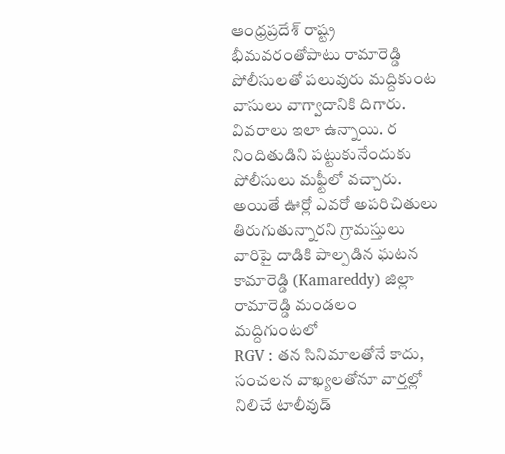ఆంధ్రప్రదేశ్ రాష్ట్ర భీమవరంతోపాటు రామారెడ్డి పోలీసులతో పలువురు మద్దికుంట వాసులు వాగ్వాదానికి దిగారు. వివరాలు ఇలా ఉన్నాయి. ర
నిందితుడిని పట్టుకునేందుకు పోలీసులు మఫ్టీలో వచ్చారు. అయితే ఊర్లో ఎవరో అపరిచితులు తిరుగుతున్నారని గ్రామస్తులు వారిపై దాడికి పాల్పడిన ఘటన కామారెడ్డి (Kamareddy) జిల్లా రామారెడ్డి మండలం మద్దిగుంటలో
RGV : తన సినిమాలతోనే కాదు, సంచలన వాఖ్యలతోనూ వార్తల్లో నిలిచే టాలీవుడ్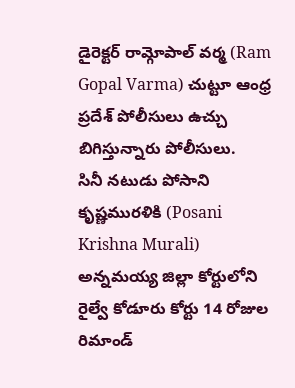డైరెక్టర్ రామ్గోపాల్ వర్మ (Ram Gopal Varma) చుట్టూ ఆంధ్ర ప్రదేశ్ పోలీసులు ఉచ్చు బిగిస్తున్నారు పోలీసులు.
సినీ నటుడు పోసాని కృష్ణమురళికి (Posani Krishna Murali) అన్నమయ్య జిల్లా కోర్టులోని రైల్వే కోడూరు కోర్టు 14 రోజుల రిమాండ్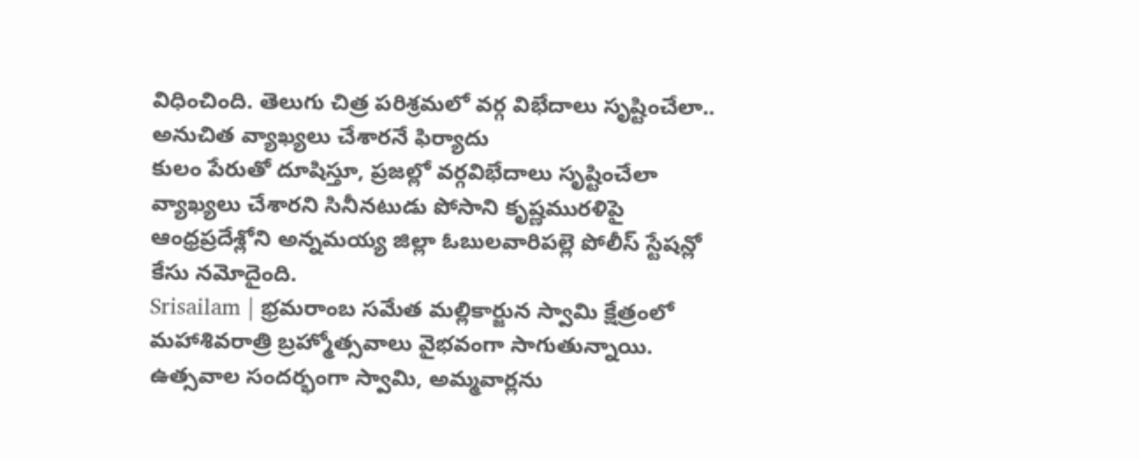విధించింది. తెలుగు చిత్ర పరిశ్రమలో వర్గ విభేదాలు సృష్టించేలా.. అనుచిత వ్యాఖ్యలు చేశారనే ఫిర్యాదు
కులం పేరుతో దూషిస్తూ, ప్రజల్లో వర్గవిభేదాలు సృష్టించేలా వ్యాఖ్యలు చేశారని సినీనటుడు పోసాని కృష్ణమురళిపై ఆంధ్రప్రదేశ్లోని అన్నమయ్య జిల్లా ఓబులవారిపల్లె పోలీస్ స్టేషన్లో కేసు నమోదైంది.
Srisailam | భ్రమరాంబ సమేత మల్లికార్జున స్వామి క్షేత్రంలో మహాశివరాత్రి బ్రహ్మోత్సవాలు వైభవంగా సాగుతున్నాయి. ఉత్సవాల సందర్భంగా స్వామి, అమ్మవార్లను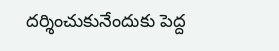దర్శించుకునేందుకు పెద్ద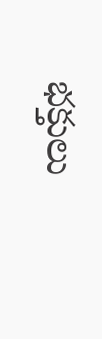భక్తులు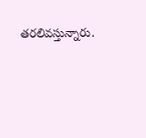తరలివస్తున్నారు.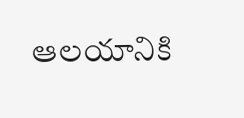ఆలయానికి